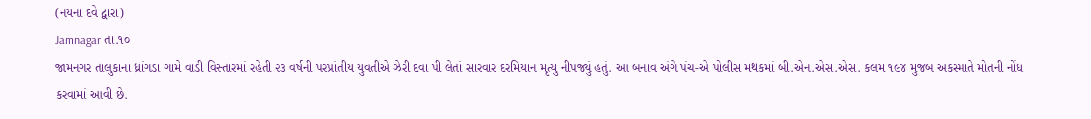(નયના દવે દ્વારા)
Jamnagar તા.૧૦
જામનગર તાલુકાના ધ્રાંગડા ગામે વાડી વિસ્તારમાં રહેતી ૨૩ વર્ષની પરપ્રાંતીય યુવતીએ ઝેરી દવા પી લેતાં સારવાર દરમિયાન મૃત્યુ નીપજ્યું હતું. આ બનાવ અંગે પંચ-એ પોલીસ મથકમાં બી.એન.એસ.એસ. કલમ ૧૯૪ મુજબ અકસ્માતે મોતની નોંધ કરવામાં આવી છે.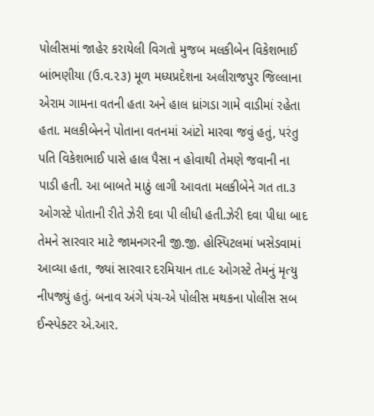પોલીસમાં જાહેર કરાયેલી વિગતો મુજબ મલકીબેન વિકેશભાઈ બાંભણીયા (ઉ.વ.૨૩) મૂળ મધ્યપ્રદેશના અલીરાજપુર જિલ્લાના એરામ ગામના વતની હતા અને હાલ ધ્રાંગડા ગામે વાડીમાં રહેતા હતા. મલકીબેનને પોતાના વતનમાં આંટો મારવા જવું હતું, પરંતુ પતિ વિકેશભાઈ પાસે હાલ પૈસા ન હોવાથી તેમણે જવાની ના પાડી હતી. આ બાબતે માઠું લાગી આવતા મલકીબેને ગત તા.૩ ઓગસ્ટે પોતાની રીતે ઝેરી દવા પી લીધી હતી.ઝેરી દવા પીધા બાદ તેમને સારવાર માટે જામનગરની જી.જી. હોસ્પિટલમાં ખસેડવામાં આવ્યા હતા, જ્યાં સારવાર દરમિયાન તા.૯ ઓગસ્ટે તેમનું મૃત્યુ નીપજ્યું હતું. બનાવ અંગે પંચ-એ પોલીસ મથકના પોલીસ સબ ઈન્સ્પેક્ટર એ.આર.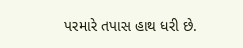પરમારે તપાસ હાથ ધરી છે.